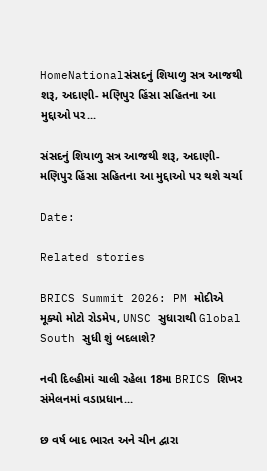HomeNationalસંસદનું શિયાળુ સત્ર આજથી શરૂ, અદાણી- મણિપુર હિંસા સહિતના આ મુદ્દાઓ પર...

સંસદનું શિયાળુ સત્ર આજથી શરૂ, અદાણી- મણિપુર હિંસા સહિતના આ મુદ્દાઓ પર થશે ચર્ચા

Date:

Related stories

BRICS Summit 2026: PM મોદીએ મૂક્યો મોટો રોડમેપ, UNSC સુધારાથી Global South સુધી શું બદલાશે?

નવી દિલ્હીમાં ચાલી રહેલા 18મા BRICS શિખર સંમેલનમાં વડાપ્રધાન...

છ વર્ષ બાદ ભારત અને ચીન દ્વારા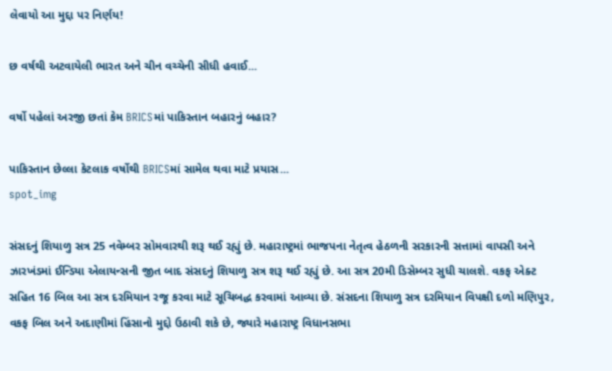લેવાયો આ મુદ્દા પર નિર્ણય!

છ વર્ષથી અટવાયેલી ભારત અને ચીન વચ્ચેની સીધી હવાઈ...

વર્ષો પહેલાં અરજી છતાં કેમ BRICSમાં પાકિસ્તાન બહારનું બહાર?

પાકિસ્તાન છેલ્લા કેટલાક વર્ષોથી BRICSમાં સામેલ થવા માટે પ્રયાસ...
spot_img

સંસદનું શિયાળુ સત્ર 25 નવેમ્બર સોમવારથી શરૂ થઈ રહ્યું છે. મહારાષ્ટ્રમાં ભાજપના નેતૃત્વ હેઠળની સરકારની સત્તામાં વાપસી અને ઝારખંડમાં ઈન્ડિયા એલાયન્સની જીત બાદ સંસદનું શિયાળુ સત્ર શરૂ થઈ રહ્યું છે. આ સત્ર 20મી ડિસેમ્બર સુધી ચાલશે. વકફ એક્ટ સહિત 16 બિલ આ સત્ર દરમિયાન રજૂ કરવા માટે સૂચિબદ્ધ કરવામાં આવ્યા છે. સંસદના શિયાળુ સત્ર દરમિયાન વિપક્ષી દળો મણિપુર, વકફ બિલ અને અદાણીમાં હિંસાનો મુદ્દો ઉઠાવી શકે છે, જ્યારે મહારાષ્ટ્ર વિધાનસભા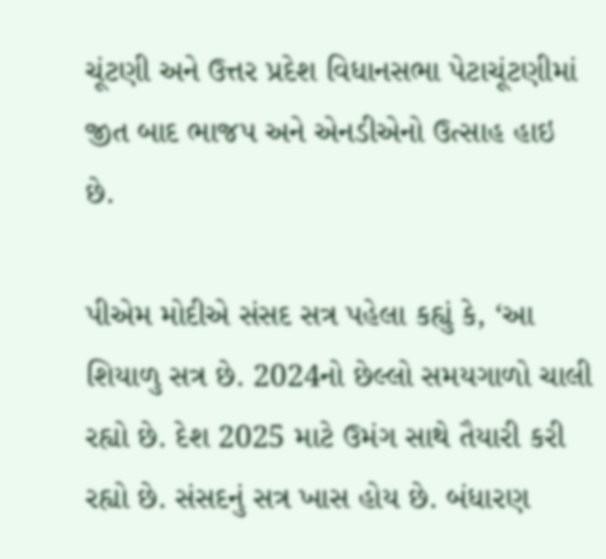ચૂંટણી અને ઉત્તર પ્રદેશ વિધાનસભા પેટાચૂંટણીમાં જીત બાદ ભાજપ અને એનડીએનો ઉત્સાહ હાઇ છે.

પીએમ મોદીએ સંસદ સત્ર પહેલા કહ્યું કે, ‘આ શિયાળુ સત્ર છે. 2024નો છેલ્લો સમયગાળો ચાલી રહ્યો છે. દેશ 2025 માટે ઉમંગ સાથે તૈયારી કરી રહ્યો છે. સંસદનું સત્ર ખાસ હોય છે. બંધારણ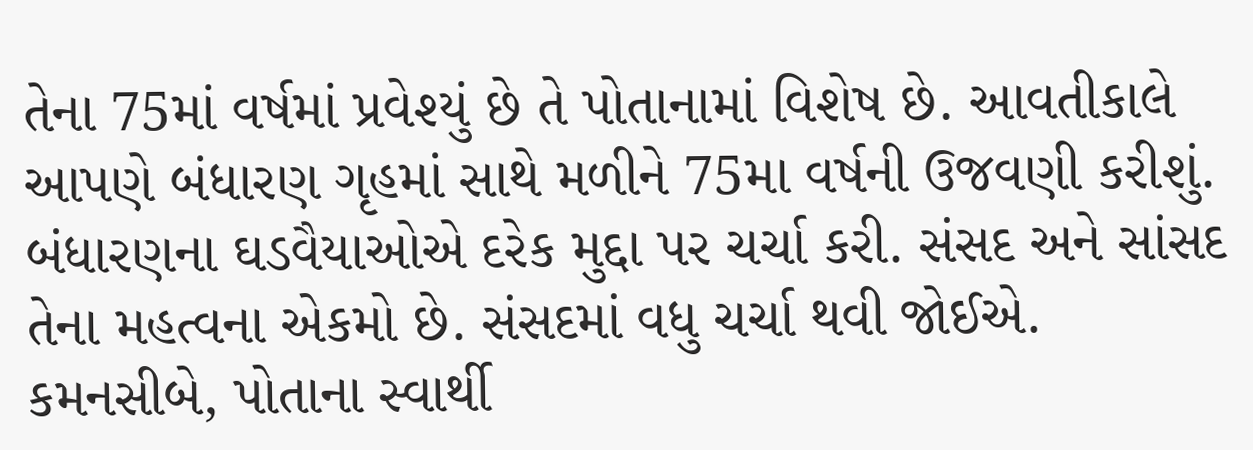તેના 75માં વર્ષમાં પ્રવેશ્યું છે તે પોતાનામાં વિશેષ છે. આવતીકાલે આપણે બંધારણ ગૃહમાં સાથે મળીને 75મા વર્ષની ઉજવણી કરીશું. બંધારણના ઘડવૈયાઓએ દરેક મુદ્દા પર ચર્ચા કરી. સંસદ અને સાંસદ તેના મહત્વના એકમો છે. સંસદમાં વધુ ચર્ચા થવી જોઈએ. કમનસીબે, પોતાના સ્વાર્થી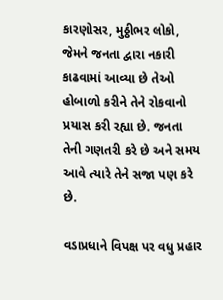કારણોસર, મુઠ્ઠીભર લોકો, જેમને જનતા દ્વારા નકારી કાઢવામાં આવ્યા છે તેઓ હોબાળો કરીને તેને રોકવાનો પ્રયાસ કરી રહ્યા છે. જનતા તેની ગણતરી કરે છે અને સમય આવે ત્યારે તેને સજા પણ કરે છે.

વડાપ્રધાને વિપક્ષ પર વધુ પ્રહાર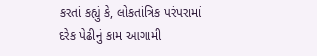કરતાં કહ્યું કે, લોકતાંત્રિક પરંપરામાં દરેક પેઢીનું કામ આગામી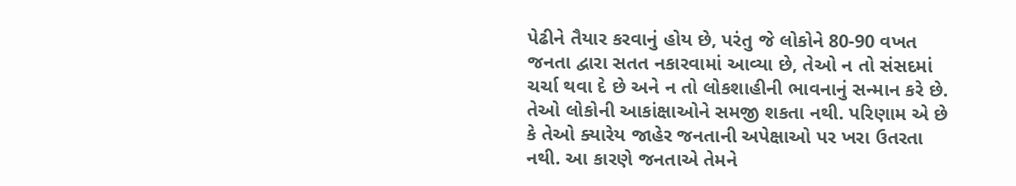પેઢીને તૈયાર કરવાનું હોય છે, પરંતુ જે લોકોને 80-90 વખત જનતા દ્વારા સતત નકારવામાં આવ્યા છે, તેઓ ન તો સંસદમાં ચર્ચા થવા દે છે અને ન તો લોકશાહીની ભાવનાનું સન્માન કરે છે. તેઓ લોકોની આકાંક્ષાઓને સમજી શકતા નથી. પરિણામ એ છે કે તેઓ ક્યારેય જાહેર જનતાની અપેક્ષાઓ પર ખરા ઉતરતા નથી. આ કારણે જનતાએ તેમને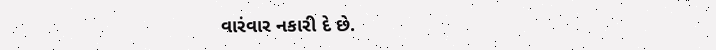વારંવાર નકારી દે છે.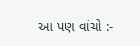આ પણ વાંચો :-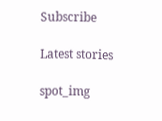Subscribe

Latest stories

spot_img